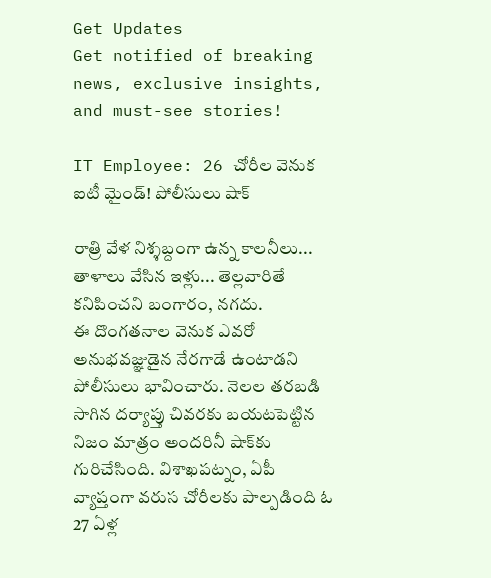Get Updates
Get notified of breaking news, exclusive insights, and must-see stories!

IT Employee: 26 చోరీల వెనుక ఐటీ మైండ్! పోలీసులు షాక్

రాత్రి వేళ నిశ్శబ్దంగా ఉన్న కాలనీలు... తాళాలు వేసిన ఇళ్లు... తెల్లవారితే కనిపించని బంగారం, నగదు.
ఈ దొంగతనాల వెనుక ఎవరో అనుభవజ్ఞుడైన నేరగాడే ఉంటాడని పోలీసులు భావించారు. నెలల తరబడి సాగిన దర్యాప్తు చివరకు బయటపెట్టిన నిజం మాత్రం అందరినీ షాక్‌కు గురిచేసింది. విశాఖపట్నం, ఏపీ వ్యాప్తంగా వరుస చోరీలకు పాల్పడింది ఓ 27 ఏళ్ల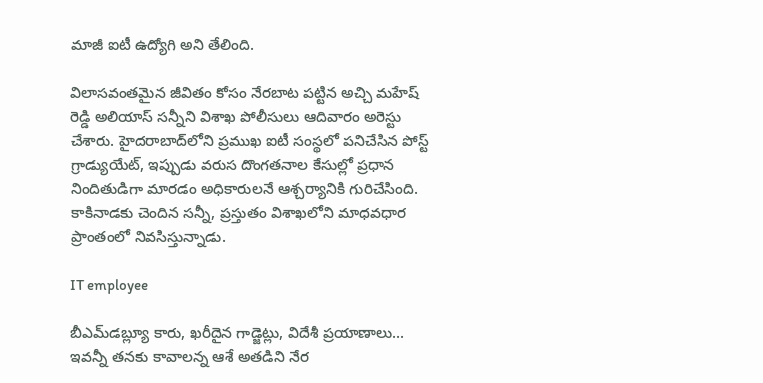మాజీ ఐటీ ఉద్యోగి అని తేలింది.

విలాసవంతమైన జీవితం కోసం నేరబాట పట్టిన అచ్చి మహేష్ రెడ్డి అలియాస్ సన్నీని విశాఖ పోలీసులు ఆదివారం అరెస్టు చేశారు. హైదరాబాద్‌లోని ప్రముఖ ఐటీ సంస్థలో పనిచేసిన పోస్ట్ గ్రాడ్యుయేట్, ఇప్పుడు వరుస దొంగతనాల కేసుల్లో ప్రధాన నిందితుడిగా మారడం అధికారులనే ఆశ్చర్యానికి గురిచేసింది. కాకినాడకు చెందిన సన్నీ, ప్రస్తుతం విశాఖలోని మాధవధార ప్రాంతంలో నివసిస్తున్నాడు.

IT employee

బీఎమ్‌డబ్ల్యూ కారు, ఖరీదైన గాడ్జెట్లు, విదేశీ ప్రయాణాలు... ఇవన్నీ తనకు కావాలన్న ఆశే అతడిని నేర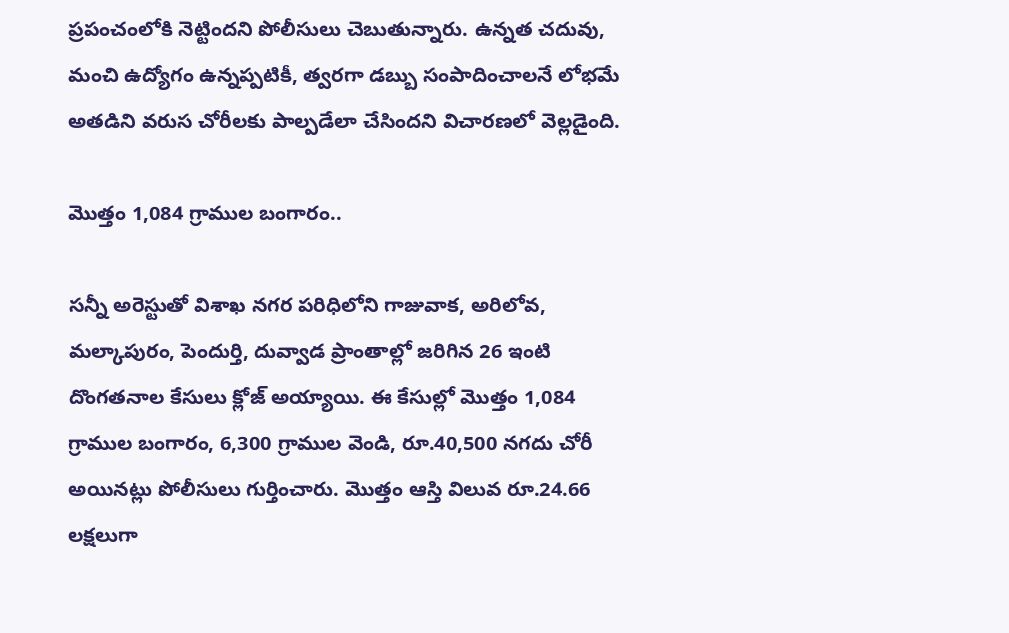ప్రపంచంలోకి నెట్టిందని పోలీసులు చెబుతున్నారు. ఉన్నత చదువు, మంచి ఉద్యోగం ఉన్నప్పటికీ, త్వరగా డబ్బు సంపాదించాలనే లోభమే అతడిని వరుస చోరీలకు పాల్పడేలా చేసిందని విచారణలో వెల్లడైంది.

మొత్తం 1,084 గ్రాముల బంగారం..

సన్నీ అరెస్టుతో విశాఖ నగర పరిధిలోని గాజువాక, అరిలోవ, మల్కాపురం, పెందుర్తి, దువ్వాడ ప్రాంతాల్లో జరిగిన 26 ఇంటి దొంగతనాల కేసులు క్లోజ్ అయ్యాయి. ఈ కేసుల్లో మొత్తం 1,084 గ్రాముల బంగారం, 6,300 గ్రాముల వెండి, రూ.40,500 నగదు చోరీ అయినట్లు పోలీసులు గుర్తించారు. మొత్తం ఆస్తి విలువ రూ.24.66 లక్షలుగా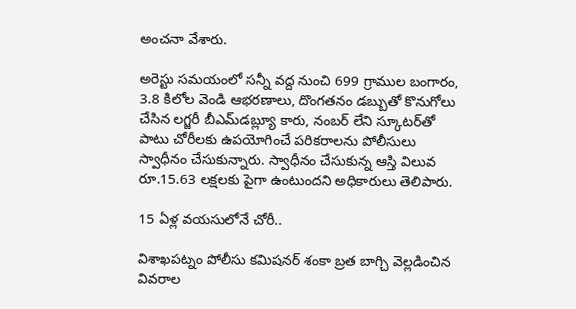అంచనా వేశారు.

అరెస్టు సమయంలో సన్నీ వద్ద నుంచి 699 గ్రాముల బంగారం, 3.8 కిలోల వెండి ఆభరణాలు, దొంగతనం డబ్బుతో కొనుగోలు చేసిన లగ్జరీ బీఎమ్‌డబ్ల్యూ కారు, నంబర్ లేని స్కూటర్‌తో పాటు చోరీలకు ఉపయోగించే పరికరాలను పోలీసులు స్వాధీనం చేసుకున్నారు. స్వాధీనం చేసుకున్న ఆస్తి విలువ రూ.15.63 లక్షలకు పైగా ఉంటుందని అధికారులు తెలిపారు.

15 ఏళ్ల వయసులోనే చోరీ..

విశాఖపట్నం పోలీసు కమిషనర్ శంకా బ్రత బాగ్చి వెల్లడించిన వివరాల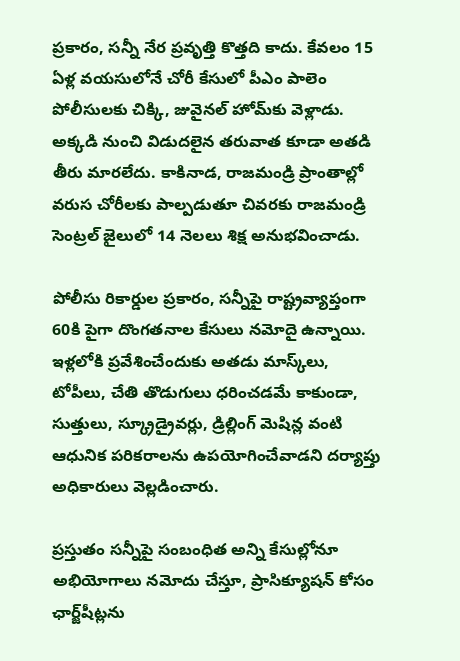ప్రకారం, సన్నీ నేర ప్రవృత్తి కొత్తది కాదు. కేవలం 15 ఏళ్ల వయసులోనే చోరీ కేసులో పీఎం పాలెం పోలీసులకు చిక్కి, జువైనల్ హోమ్‌కు వెళ్లాడు. అక్కడి నుంచి విడుదలైన తరువాత కూడా అతడి తీరు మారలేదు. కాకినాడ, రాజమండ్రి ప్రాంతాల్లో వరుస చోరీలకు పాల్పడుతూ చివరకు రాజమండ్రి సెంట్రల్ జైలులో 14 నెలలు శిక్ష అనుభవించాడు.

పోలీసు రికార్డుల ప్రకారం, సన్నీపై రాష్ట్రవ్యాప్తంగా 60కి పైగా దొంగతనాల కేసులు నమోదై ఉన్నాయి. ఇళ్లలోకి ప్రవేశించేందుకు అతడు మాస్క్‌లు, టోపీలు, చేతి తొడుగులు ధరించడమే కాకుండా, సుత్తులు, స్క్రూడ్రైవర్లు, డ్రిల్లింగ్ మెషిన్ల వంటి ఆధునిక పరికరాలను ఉపయోగించేవాడని దర్యాప్తు అధికారులు వెల్లడించారు.

ప్రస్తుతం సన్నీపై సంబంధిత అన్ని కేసుల్లోనూ అభియోగాలు నమోదు చేస్తూ, ప్రాసిక్యూషన్ కోసం ఛార్జ్‌షీట్లను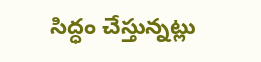సిద్ధం చేస్తున్నట్లు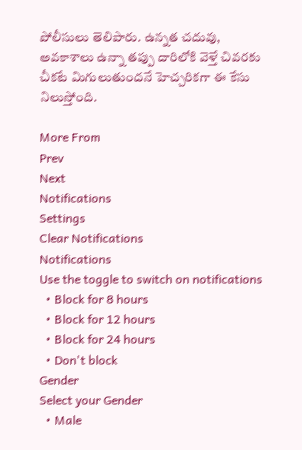పోలీసులు తెలిపారు. ఉన్నత చదువు, అవకాశాలు ఉన్నా తప్పు దారిలోకి వెళ్తే చివరకు చీకటే మిగులుతుందనే హెచ్చరికగా ఈ కేసు నిలుస్తోంది.

More From
Prev
Next
Notifications
Settings
Clear Notifications
Notifications
Use the toggle to switch on notifications
  • Block for 8 hours
  • Block for 12 hours
  • Block for 24 hours
  • Don't block
Gender
Select your Gender
  • Male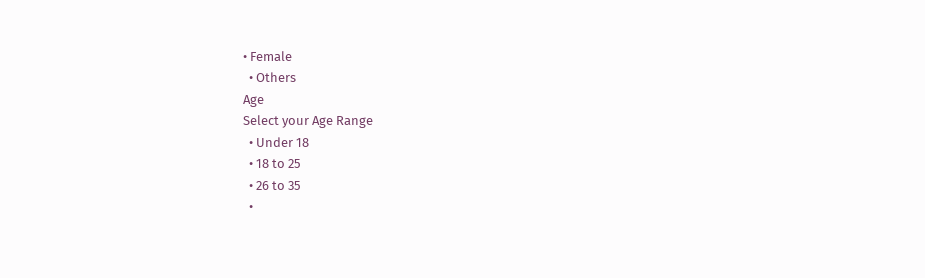• Female
  • Others
Age
Select your Age Range
  • Under 18
  • 18 to 25
  • 26 to 35
  •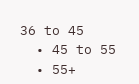36 to 45
  • 45 to 55
  • 55+